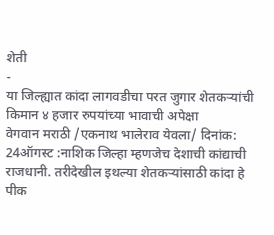शेती
-
या जिल्ह्यात कांदा लागवडीचा परत जुगार शेतकऱ्यांची किमान ४ हजार रुपयांच्या भावाची अपेक्षा
वेगवान मराठी /एकनाथ भालेराव येवला/ दिनांक: 24ऑगस्ट :नाशिक जिल्हा म्हणजेच देशाची कांद्याची राजधानी. तरीदेखील इथल्या शेतकऱ्यांसाठी कांदा हे पीक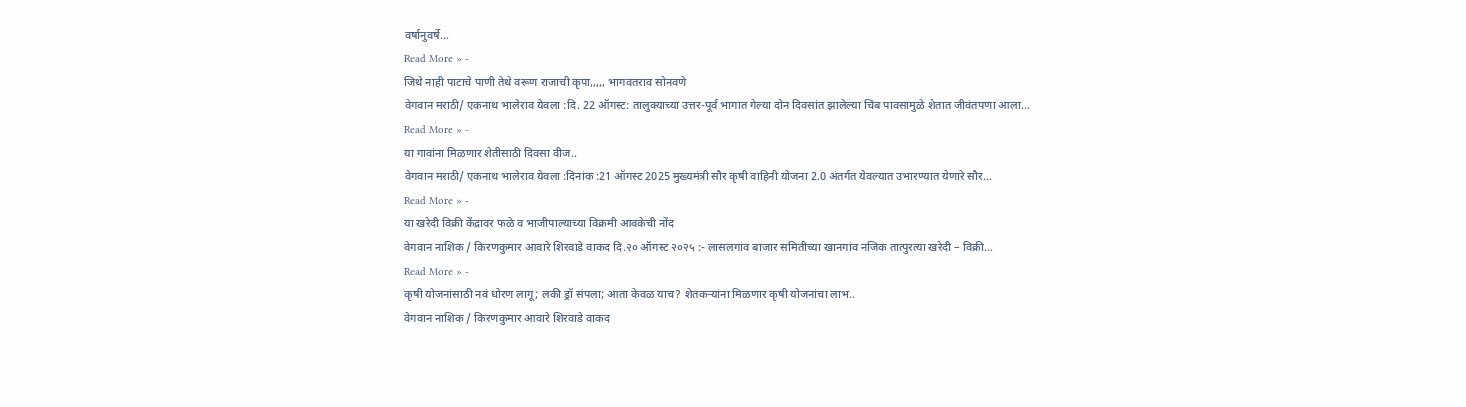वर्षानुवर्षे…
Read More » -
जिथे नाही पाटाचे पाणी तेथे वरूण राजाची कृपा,,,,, भागवतराव सोनवणे
वेगवान मराठी/ एकनाथ भालेराव येवला :दि. 22 ऑगस्ट: तालुक्याच्या उत्तर-पूर्व भागात गेल्या दोन दिवसांत झालेल्या चिंब पावसामुळे शेतात जीवंतपणा आला…
Read More » -
या गावांना मिळणार शेतीसाठी दिवसा वीज..
वेगवान मराठी/ एकनाथ भालेराव येवला :दिनांक :21 ऑगस्ट 2025 मुख्यमंत्री सौर कृषी वाहिनी योजना 2.0 अंतर्गत येवल्यात उभारण्यात येणारे सौर…
Read More » -
या खरेदी विक्री केंद्रावर फळे व भाजीपाल्याच्या विक्रमी आवकेची नोंद
वेगवान नाशिक / किरणकुमार आवारे शिरवाडे वाकद दि.२० ऑगस्ट २०२५ :- लासलगांव बाजार समितीच्या खानगांव नजिक तात्पुरत्या खरेदी – विक्री…
Read More » -
कृषी योजनांसाठी नवं धोरण लागू; लकी ड्रॉ संपला; आता केवळ याच? शेतकऱ्यांना मिळणार कृषी योजनांचा लाभ..
वेगवान नाशिक / किरणकुमार आवारे शिरवाडे वाकद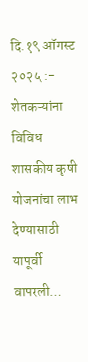दि.१९ ऑगस्ट २०२५ :- शेतकऱ्यांना विविध शासकीय कृषी योजनांचा लाभ देण्यासाठी यापूर्वी वापरली…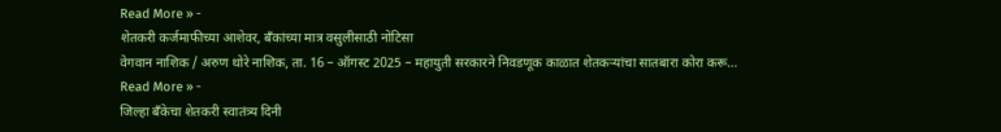Read More » -
शेतकरी कर्जमाफीच्या आशेवर, बँकांच्या मात्र वसुलीसाठी नोटिसा
वेगवान नाशिक / अरुण थोरे नाशिक, ता. 16 – ऑगस्ट 2025 – महायुती सरकारने निवडणूक काळात शेतकऱ्यांचा सातबारा कोरा करू…
Read More » -
जिल्हा बँकेचा शेतकरी स्वातंत्र्य दिनी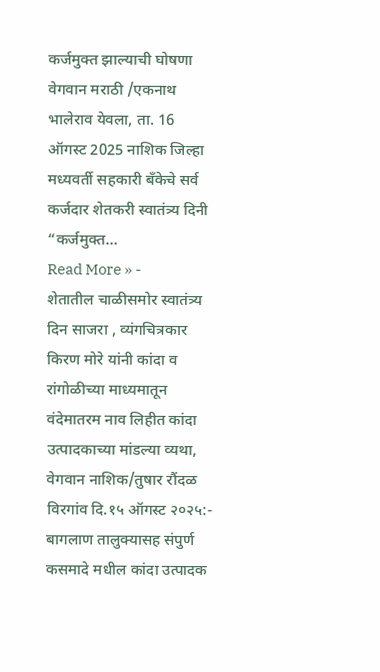कर्जमुक्त झाल्याची घोषणा
वेगवान मराठी /एकनाथ भालेराव येवला, ता. 16 ऑगस्ट 2025 नाशिक जिल्हा मध्यवर्ती सहकारी बँकेचे सर्व कर्जदार शेतकरी स्वातंत्र्य दिनी “कर्जमुक्त…
Read More » -
शेतातील चाळीसमोर स्वातंत्र्य दिन साजरा , व्यंगचित्रकार किरण मोरे यांनी कांदा व रांगोळीच्या माध्यमातून वंदेमातरम नाव लिहीत कांदा उत्पादकाच्या मांडल्या व्यथा,
वेगवान नाशिक/तुषार रौंदळ विरगांव दि.१५ ऑगस्ट २०२५:- बागलाण तालुक्यासह संपुर्ण कसमादे मधील कांदा उत्पादक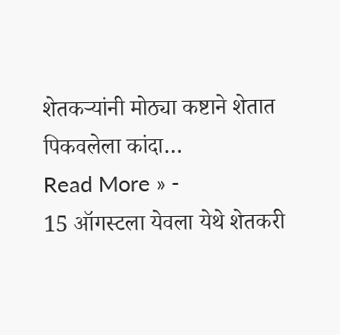शेतकऱ्यांनी मोठ्या कष्टाने शेतात पिकवलेला कांदा…
Read More » -
15 ऑगस्टला येवला येथे शेतकरी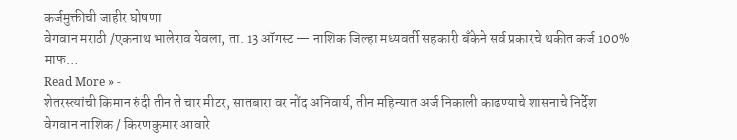कर्जमुक्तीची जाहीर घोषणा
वेगवान मराठी /एकनाथ भालेराव येवला, ता. 13 ऑगस्ट — नाशिक जिल्हा मध्यवर्ती सहकारी बँकेने सर्व प्रकारचे थकीत कर्ज 100% माफ…
Read More » -
शेतरस्त्यांची किमान रुंदी तीन ते चार मीटर, सातबारा वर नोंद अनिवार्य, तीन महिन्यात अर्ज निकाली काढण्याचे शासनाचे निर्देश
वेगवान नाशिक / किरणकुमार आवारे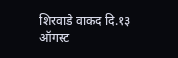शिरवाडे वाकद दि.१३ ऑगस्ट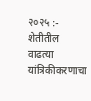२०२५ :- शेतीतील वाढत्या यांत्रिकीकरणाचा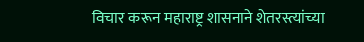विचार करून महाराष्ट्र शासनाने शेतरस्त्यांच्या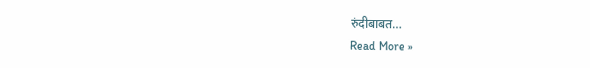रुंदीबाबत…
Read More »